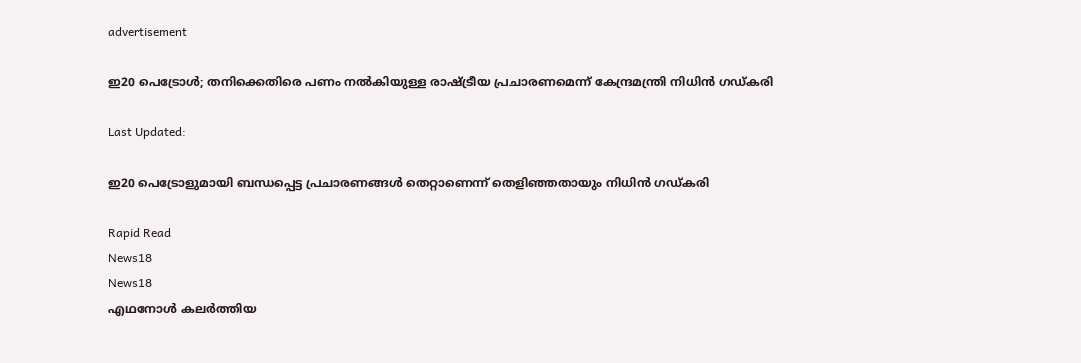advertisement

ഇ20 പെട്രോൾ; തനിക്കെതിരെ പണം നല്‍കിയുള്ള രാഷ്ട്രീയ പ്രചാരണമെന്ന് കേന്ദ്രമന്ത്രി നിധിന്‍ ഗഡ്കരി

Last Updated:

ഇ20 പെട്രോളുമായി ബന്ധപ്പെട്ട പ്രചാരണങ്ങള്‍ തെറ്റാണെന്ന് തെളിഞ്ഞതായും നിധിന്‍ ഗഡ്കരി

Rapid Read
News18
News18
എഥനോള്‍ കലർത്തിയ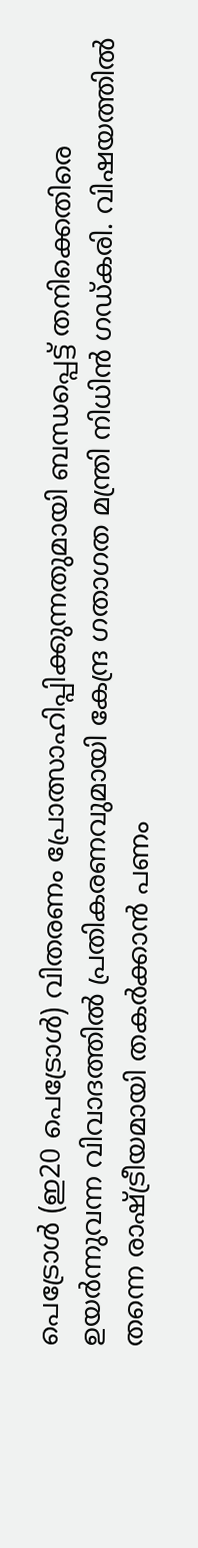പെട്രോൾ (ഇ20 പെട്രോള്‍) വിതരണം പ്രോത്സാഹിപ്പിക്കുന്നതുമായി ബന്ധപ്പെട്ട് തനിക്കെതിരെ ഉയര്‍ന്നുവന്ന വിവാദത്തില്‍ പ്രതികരണവുമായി കേന്ദ്ര ഗതാഗത മന്ത്രി നിധിന്‍ ഗഡ്കരി. വിഷയത്തില്‍ തന്നെ രാഷ്ട്രീയമായി തകര്‍ക്കാന്‍ പണം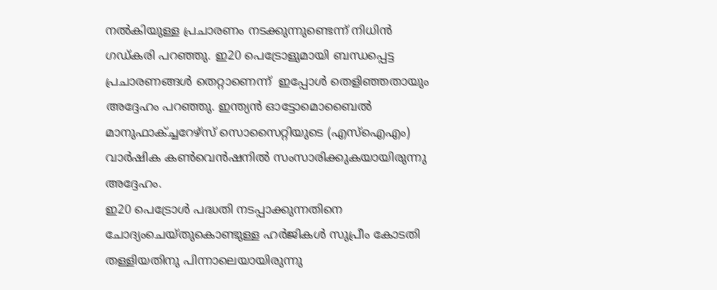നല്‍കിയുള്ള പ്രചാരണം നടക്കുന്നുണ്ടെന്ന് നിധിന്‍ ഗഡ്കരി പറഞ്ഞു. ഇ20 പെട്രോളുമായി ബന്ധപ്പെട്ട പ്രചാരണങ്ങള്‍ തെറ്റാണെന്ന്  ഇപ്പോള്‍ തെളിഞ്ഞതായും അദ്ദേഹം പറഞ്ഞു. ഇന്ത്യന്‍ ഓട്ടോമൊബൈല്‍ മാനുഫാക്ച്ചറേഴ്‌സ് സൊസൈറ്റിയുടെ (എസ്‌ഐഎം) വാര്‍ഷിക കണ്‍വെന്‍ഷനില്‍ സംസാരിക്കുകയായിരുന്നു അദ്ദേഹം.
ഇ20 പെട്രോള്‍ പദ്ധതി നടപ്പാക്കുന്നതിനെ ചോദ്യംചെയ്തുകൊണ്ടുള്ള ഹര്‍ജികള്‍ സുപ്രീം കോടതി തള്ളിയതിനു പിന്നാലെയായിരുന്നു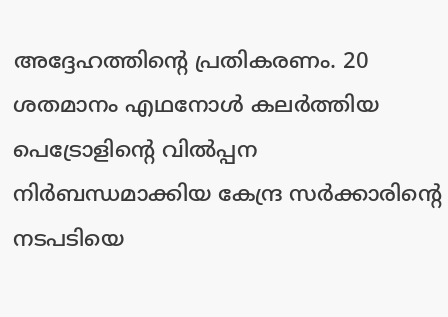അദ്ദേഹത്തിന്റെ പ്രതികരണം. 20 ശതമാനം എഥനോള്‍ കലര്‍ത്തിയ പെട്രോളിന്റെ വില്‍പ്പന നിര്‍ബന്ധമാക്കിയ കേന്ദ്ര സര്‍ക്കാരിന്റെ നടപടിയെ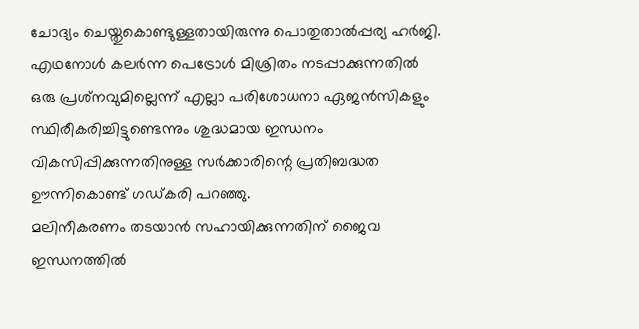ചോദ്യം ചെയ്തുകൊണ്ടുള്ളതായിരുന്നു പൊതുതാല്‍പ്പര്യ ഹര്‍ജി.
എഥനോള്‍ കലര്‍ന്ന പെട്രോള്‍ മിശ്രിതം നടപ്പാക്കുന്നതില്‍ ഒരു പ്രശ്‌നവുമില്ലെന്ന് എല്ലാ പരിശോധനാ ഏജന്‍സികളും സ്ഥിരീകരിച്ചിട്ടുണ്ടെന്നും ശുദ്ധമായ ഇന്ധനം വികസിപ്പിക്കുന്നതിനുള്ള സര്‍ക്കാരിന്റെ പ്രതിബദ്ധത ഊന്നികൊണ്ട് ഗഡ്കരി പറഞ്ഞു.
മലിനീകരണം തടയാന്‍ സഹായിക്കുന്നതിന് ജൈവ ഇന്ധനത്തില്‍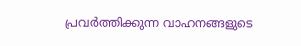പ്രവര്‍ത്തിക്കുന്ന വാഹനങ്ങളുടെ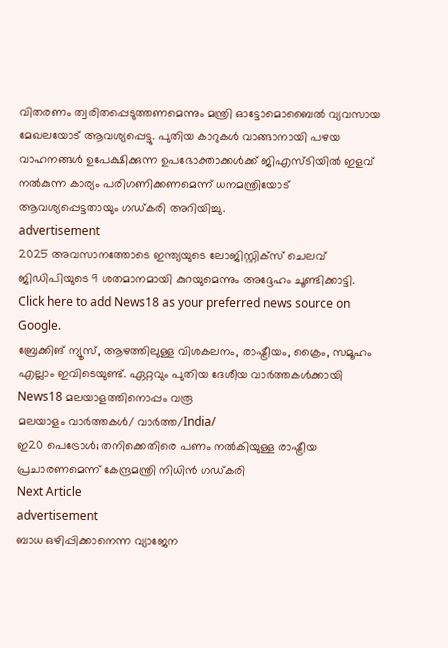വിതരണം ത്വരിതപ്പെടുത്തണമെന്നും മന്ത്രി ഓട്ടോമൊബൈല്‍ വ്യവസായ മേഖലയോട് ആവശ്യപ്പെട്ടു. പുതിയ കാറുകള്‍ വാങ്ങാനായി പഴയ വാഹനങ്ങള്‍ ഉപേക്ഷിക്കുന്ന ഉപഭോക്താക്കള്‍ക്ക് ജിഎസ്ടിയില്‍ ഇളവ് നല്‍കുന്ന കാര്യം പരിഗണിക്കണമെന്ന് ധനമന്ത്രിയോട് ആവശ്യപ്പെട്ടതായും ഗഡ്കരി അറിയിച്ചു.
advertisement
2025 അവസാനത്തോടെ ഇന്ത്യയുടെ ലോജിസ്റ്റിക്‌സ് ചെലവ് ജിഡിപിയുടെ 9 ശതമാനമായി കുറയുമെന്നും അദ്ദേഹം ചൂണ്ടിക്കാട്ടി.
Click here to add News18 as your preferred news source on Google.
ബ്രേക്കിങ് ന്യൂസ്, ആഴത്തിലുള്ള വിശകലനം, രാഷ്ട്രീയം, ക്രൈം, സമൂഹം എല്ലാം ഇവിടെയുണ്ട്. ഏറ്റവും പുതിയ ദേശീയ വാർത്തകൾക്കായി News18 മലയാളത്തിനൊപ്പം വരൂ
മലയാളം വാർത്തകൾ/ വാർത്ത/India/
ഇ20 പെട്രോൾ; തനിക്കെതിരെ പണം നല്‍കിയുള്ള രാഷ്ട്രീയ പ്രചാരണമെന്ന് കേന്ദ്രമന്ത്രി നിധിന്‍ ഗഡ്കരി
Next Article
advertisement
ബാധ ഒഴിപ്പിക്കാനെന്ന വ്യാജേന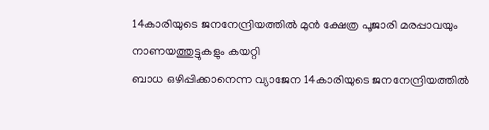14കാരിയുടെ ജനനേന്ദ്രിയത്തിൽ മുൻ ക്ഷേത്ര പൂജാരി മരപ്പാവയും നാണയത്തുട്ടുകളും കയറ്റി
ബാധ ഒഴിപ്പിക്കാനെന്ന വ്യാജേന 14കാരിയുടെ ജനനേന്ദ്രിയത്തിൽ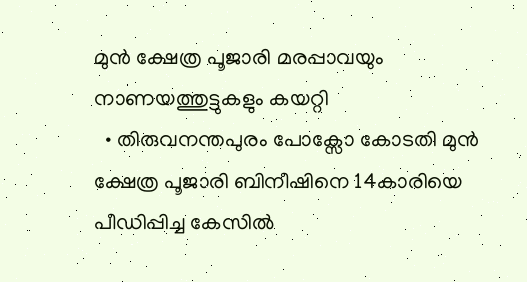മുൻ ക്ഷേത്ര പൂജാരി മരപ്പാവയും നാണയത്തുട്ടുകളും കയറ്റി
  • തിരുവനന്തപുരം പോക്സോ കോടതി മുൻ ക്ഷേത്ര പൂജാരി ബിനീഷിനെ 14കാരിയെ പീഡിപ്പിച്ച കേസിൽ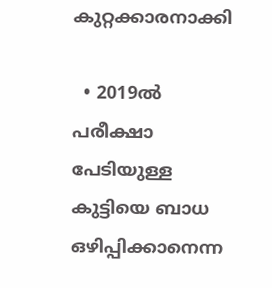കുറ്റക്കാരനാക്കി

  • 2019ൽ പരീക്ഷാ പേടിയുള്ള കുട്ടിയെ ബാധ ഒഴിപ്പിക്കാനെന്ന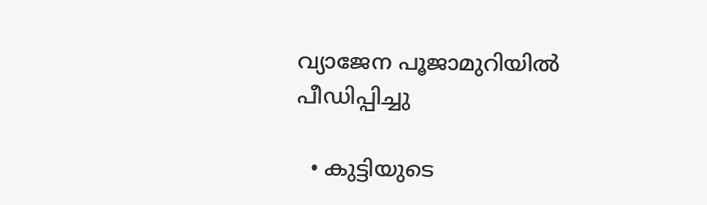വ്യാജേന പൂജാമുറിയിൽ പീഡിപ്പിച്ചു

  • കുട്ടിയുടെ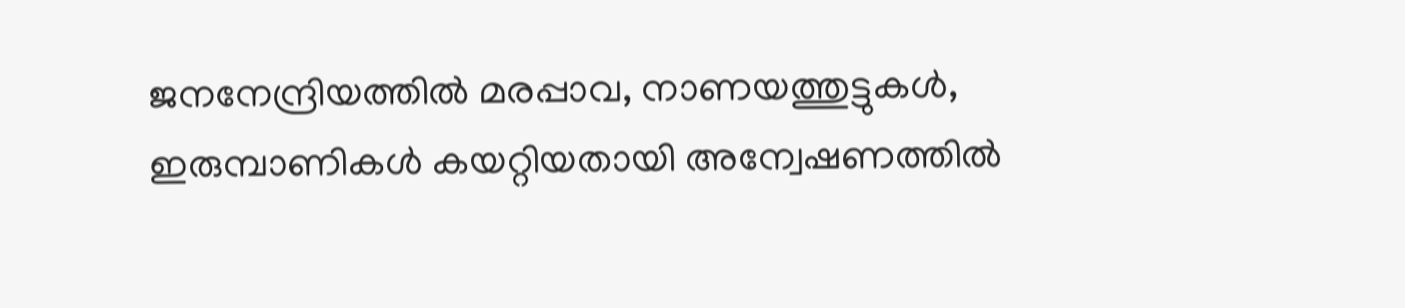ജനനേന്ദ്രിയത്തിൽ മരപ്പാവ, നാണയത്തുട്ടുകൾ, ഇരുമ്പാണികൾ കയറ്റിയതായി അന്വേഷണത്തിൽ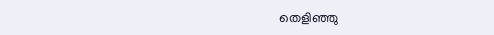തെളിഞ്ഞു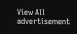View All
advertisement